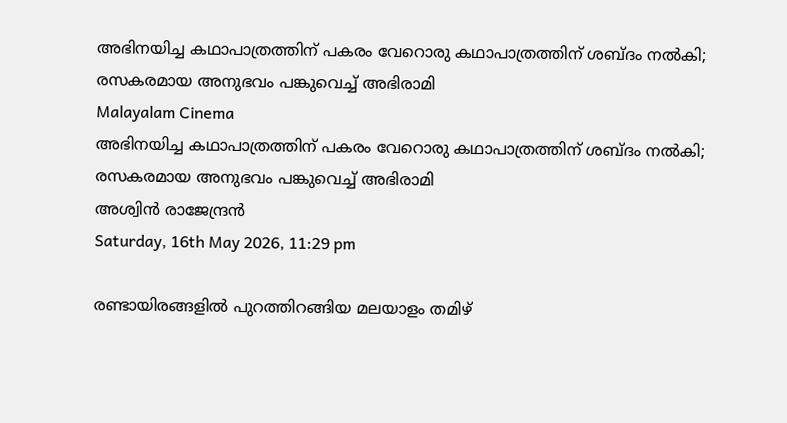അഭിനയിച്ച കഥാപാത്രത്തിന് പകരം വേറൊരു കഥാപാത്രത്തിന് ശബ്ദം നല്‍കി; രസകരമായ അനുഭവം പങ്കുവെച്ച് അഭിരാമി
Malayalam Cinema
അഭിനയിച്ച കഥാപാത്രത്തിന് പകരം വേറൊരു കഥാപാത്രത്തിന് ശബ്ദം നല്‍കി; രസകരമായ അനുഭവം പങ്കുവെച്ച് അഭിരാമി
അശ്വിന്‍ രാജേന്ദ്രന്‍
Saturday, 16th May 2026, 11:29 pm

രണ്ടായിരങ്ങളില്‍ പുറത്തിറങ്ങിയ മലയാളം തമിഴ്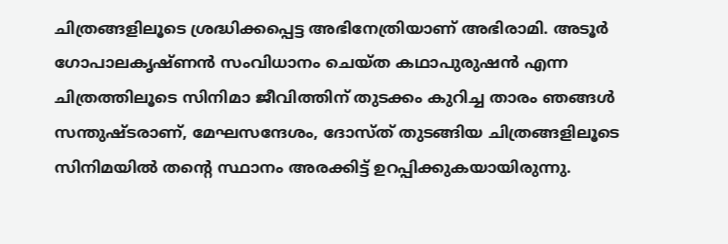ചിത്രങ്ങളിലൂടെ ശ്രദ്ധിക്കപ്പെട്ട അഭിനേത്രിയാണ് അഭിരാമി. അടൂര്‍ ഗോപാലകൃഷ്ണന്‍ സംവിധാനം ചെയ്ത കഥാപുരുഷന്‍ എന്ന ചിത്രത്തിലൂടെ സിനിമാ ജീവിത്തിന് തുടക്കം കുറിച്ച താരം ഞങ്ങള്‍ സന്തുഷ്ടരാണ്, മേഘസന്ദേശം, ദോസ്ത് തുടങ്ങിയ ചിത്രങ്ങളിലൂടെ സിനിമയില്‍ തന്റെ സ്ഥാനം അരക്കിട്ട് ഉറപ്പിക്കുകയായിരുന്നു.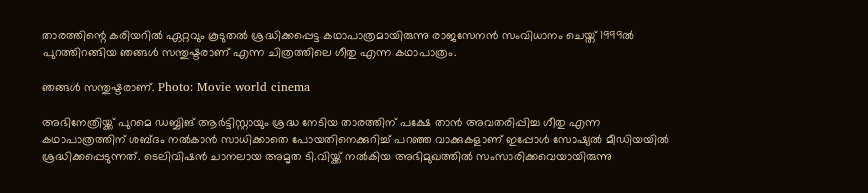താരത്തിന്റെ കരിയറില്‍ ഏറ്റവും കൂടുതല്‍ ശ്രദ്ധിക്കപ്പെട്ട കഥാപാത്രമായിരുന്നു രാജസേനന്‍ സംവിധാനം ചെയ്ത് 1999ല്‍ പുറത്തിറങ്ങിയ ഞങ്ങള്‍ സന്തുഷ്ടരാണ് എന്ന ചിത്രത്തിലെ ഗീതു എന്ന കഥാപാത്രം.

ഞങ്ങള്‍ സന്തുഷ്ടരാണ്. Photo: Movie world cinema

അഭിനേത്രിയ്ക്ക് പുറമെ ഡബ്ബിങ് ആര്‍ട്ടിസ്റ്റായും ശ്രദ്ധ നേടിയ താരത്തിന് പക്ഷേ താന്‍ അവതരിപ്പിച്ച ഗീതു എന്ന കഥാപാത്രത്തിന് ശബ്ദം നല്‍കാന്‍ സാധിക്കാതെ പോയതിനെക്കുറിച്ച് പറഞ്ഞ വാക്കുകളാണ് ഇപ്പോള്‍ സോഷ്യല്‍ മീഡിയയില്‍ ശ്രദ്ധിക്കപ്പെടുന്നത്. ടെലിവിഷന്‍ ചാനലായ അമൃത ടി.വിയ്ക്ക് നല്‍കിയ അഭിമുഖത്തില്‍ സംസാരിക്കവെയായിരുന്നു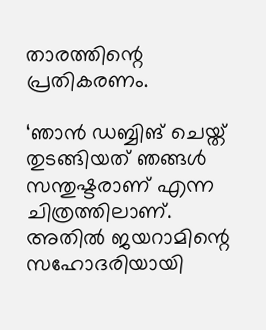താരത്തിന്റെ പ്രതികരണം.

‘ഞാന്‍ ഡബ്ബിങ് ചെയ്ത് തുടങ്ങിയത് ഞങ്ങള്‍ സന്തുഷ്ടരാണ് എന്ന ചിത്രത്തിലാണ്. അതില്‍ ജയറാമിന്റെ സഹോദരിയായി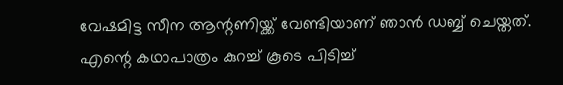വേഷമിട്ട സീന ആന്റണിയ്ക്ക് വേണ്ടിയാണ് ഞാന്‍ ഡബ്ബ് ചെയ്തത്. എന്റെ കഥാപാത്രം കുറച്ച് കൂടെ പിടിച്ച്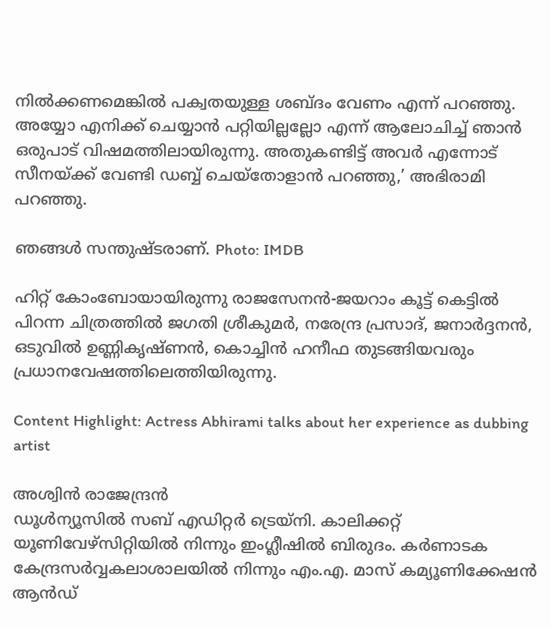നില്‍ക്കണമെങ്കില്‍ പക്വതയുള്ള ശബ്ദം വേണം എന്ന് പറഞ്ഞു. അയ്യോ എനിക്ക് ചെയ്യാന്‍ പറ്റിയില്ലല്ലോ എന്ന് ആലോചിച്ച് ഞാന്‍ ഒരുപാട് വിഷമത്തിലായിരുന്നു. അതുകണ്ടിട്ട് അവര്‍ എന്നോട് സീനയ്ക്ക് വേണ്ടി ഡബ്ബ് ചെയ്‌തോളാന്‍ പറഞ്ഞു,’ അഭിരാമി പറഞ്ഞു.

ഞങ്ങള്‍ സന്തുഷ്ടരാണ്. Photo: IMDB

ഹിറ്റ് കോംബോയായിരുന്നു രാജസേനന്‍-ജയറാം കൂട്ട് കെട്ടില്‍ പിറന്ന ചിത്രത്തില്‍ ജഗതി ശ്രീകുമര്‍, നരേന്ദ്ര പ്രസാദ്, ജനാര്‍ദ്ദനന്‍, ഒടുവില്‍ ഉണ്ണികൃഷ്ണന്‍, കൊച്ചിന്‍ ഹനീഫ തുടങ്ങിയവരും പ്രധാനവേഷത്തിലെത്തിയിരുന്നു.

Content Highlight: Actress Abhirami talks about her experience as dubbing artist

അശ്വിന്‍ രാജേന്ദ്രന്‍
ഡൂള്‍ന്യൂസില്‍ സബ് എഡിറ്റര്‍ ട്രെയ്‌നി. കാലിക്കറ്റ് യൂണിവേഴ്സിറ്റിയില്‍ നിന്നും ഇംഗ്ലീഷില്‍ ബിരുദം. കര്‍ണാടക കേന്ദ്രസര്‍വ്വകലാശാലയില്‍ നിന്നും എം.എ. മാസ് കമ്യൂണിക്കേഷന്‍ ആന്‍ഡ്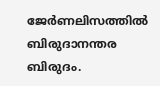ജേര്‍ണലിസത്തില്‍ ബിരുദാനന്തര ബിരുദം.